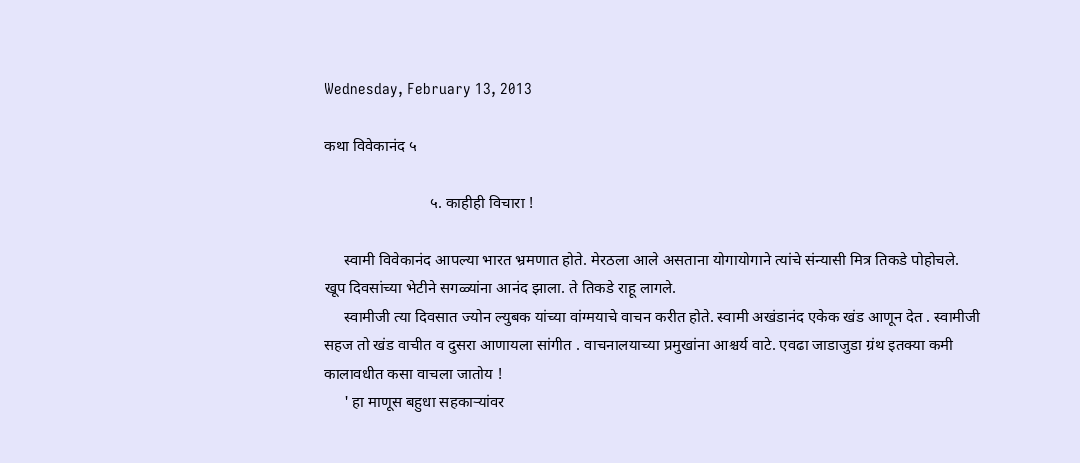Wednesday, February 13, 2013

कथा विवेकानंद ५

                           ५. काहीही विचारा !

     स्वामी विवेकानंद आपल्या भारत भ्रमणात होते. मेरठला आले असताना योगायोगाने त्यांचे संन्यासी मित्र तिकडे पोहोचले. खूप दिवसांच्या भेटीने सगळ्यांना आनंद झाला. ते तिकडे राहू लागले.
     स्वामीजी त्या दिवसात ज्योन ल्युबक यांच्या वांग्मयाचे वाचन करीत होते. स्वामी अखंडानंद एकेक खंड आणून देत . स्वामीजी सहज तो खंड वाचीत व दुसरा आणायला सांगीत . वाचनालयाच्या प्रमुखांना आश्चर्य वाटे. एवढा जाडाजुडा ग्रंथ इतक्या कमी कालावधीत कसा वाचला जातोय !
     ' हा माणूस बहुधा सहकाऱ्यांवर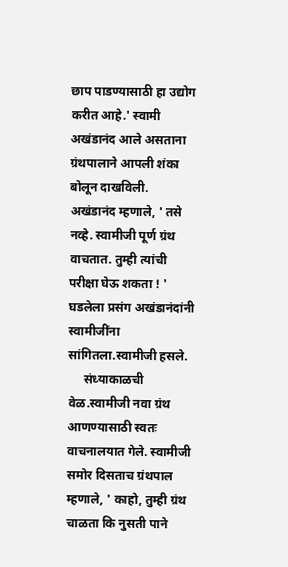छाप पाडण्यासाठी हा उद्योग करीत आहे.' स्वामी अखंडानंद आले असताना ग्रंथपालाने आपली शंका बोलून दाखविली. अखंडानंद म्हणाले, ' तसे नव्हे. स्वामीजी पूर्ण ग्रंथ वाचतात. तुम्ही त्यांची परीक्षा घेऊ शकता ! ' घडलेला प्रसंग अखंडानंदांनी स्वामीजींना सांगितला.स्वामीजी हसले.
     संध्याकाळची वेळ.स्वामीजी नवा ग्रंथ आणण्यासाठी स्वतः वाचनालयात गेले. स्वामीजी समोर दिसताच ग्रंथपाल म्हणाले, ' काहो, तुम्ही ग्रंथ चाळता कि नुसती पाने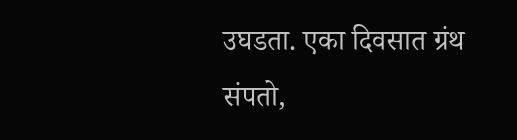उघडता. एका दिवसात ग्रंथ संपतो,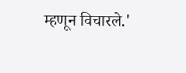म्हणून विचारले.'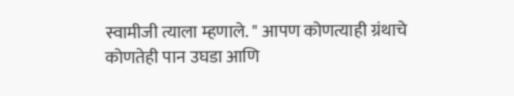स्वामीजी त्याला म्हणाले. " आपण कोणत्याही ग्रंथाचे कोणतेही पान उघडा आणि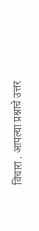विचारा . आपल्या प्रश्नाचे उत्तर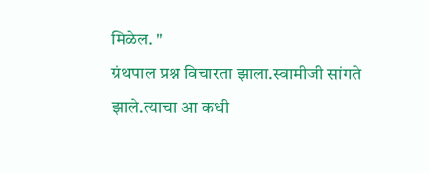मिळेल. "
ग्रंथपाल प्रश्न विचारता झाला.स्वामीजी सांगते झाले.त्याचा आ कधी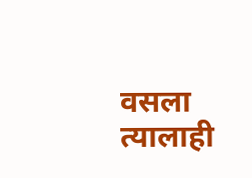वसला त्यालाही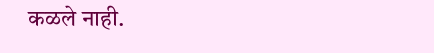कळले नाही.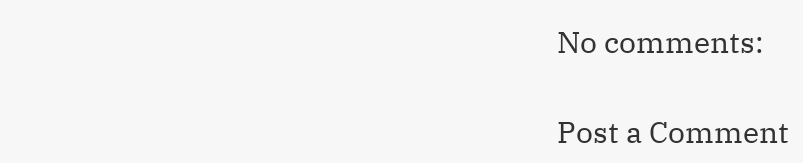No comments:

Post a Comment